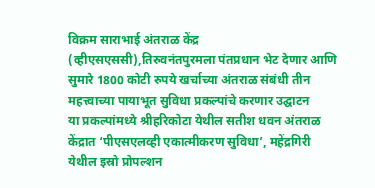विक्रम साराभाई अंतराळ केंद्र (व्हीएसएससी),तिरुवनंतपुरमला पंतप्रधान भेट देणार आणि सुमारे 1800 कोटी रुपये खर्चाच्या अंतराळ संबंधी तीन महत्त्वाच्या पायाभूत सुविधा प्रकल्पांचे करणार उद्घाटन
या प्रकल्पांमध्ये श्रीहरिकोटा येथील सतीश धवन अंतराळ केंद्रात ‘पीएसएलव्ही एकात्मीकरण सुविधा’, महेंद्रगिरी येथील इस्रो प्रोपल्शन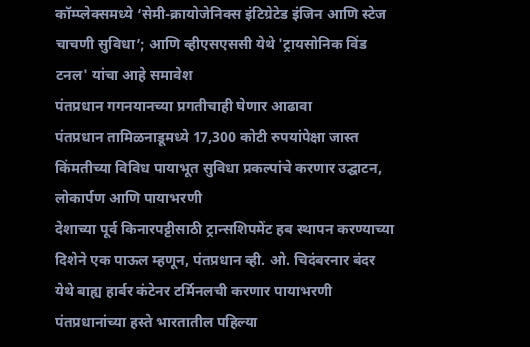कॉम्प्लेक्समध्ये ‘सेमी-क्रायोजेनिक्स इंटिग्रेटेड इंजिन आणि स्टेज चाचणी सुविधा’; आणि व्हीएसएससी येथे 'ट्रायसोनिक विंड टनल' यांचा आहे समावेश
पंतप्रधान गगनयानच्या प्रगतीचाही घेणार आढावा
पंतप्रधान तामिळनाडूमध्ये 17,300 कोटी रुपयांपेक्षा जास्त किंमतीच्या विविध पायाभूत सुविधा प्रकल्पांचे करणार उद्घाटन, लोकार्पण आणि पायाभरणी
देशाच्या पूर्व किनारपट्टीसाठी ट्रान्सशिपमेंट हब स्थापन करण्याच्या दिशेने एक पाऊल म्हणून, पंतप्रधान व्ही. ओ. चिदंबरनार बंदर येथे बाह्य हार्बर कंटेनर टर्मिनलची करणार पायाभरणी
पंतप्रधानांच्या हस्ते भारतातील पहिल्या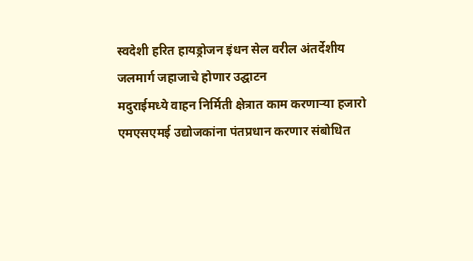स्वदेशी हरित हायड्रोजन इंधन सेल वरील अंतर्देशीय जलमार्ग जहाजाचे होणार उद्घाटन
मदुराईमध्ये वाहन निर्मिती क्षेत्रात काम करणाऱ्या हजारो एमएसएमई उद्योजकांना पंतप्रधान करणार संबोधित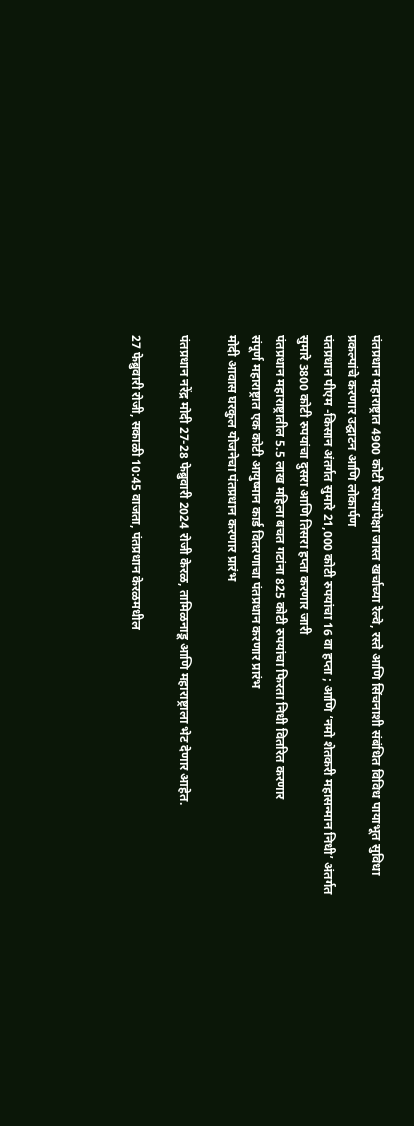पंतप्रधान महाराष्ट्रात 4900 कोटी रुपयांपेक्षा जास्त खर्चाच्या रेल्वे, रस्ते आणि सिंचनाशी संबंधित विविध पायाभूत सुविधा प्रकल्पांचे करणार उद्घाटन आणि लोकार्पण
पंतप्रधान पीएम -किसान अंतर्गत सुमारे 21,000 कोटी रुपयांचा 16 वा हप्ता ; आणि ‘नमो शेतकरी महासन्मान निधी’ अंतर्गत सुमारे 3800 कोटी रुपयांचा दुसरा आणि तिसरा हप्ता करणार जारी
पंतप्रधान महाराष्ट्रातील 5.5 लाख महिला बचत गटांना 825 कोटी रुपयांचा फिरता निधी वितरित करणार
संपूर्ण महाराष्ट्रात एक कोटी आयुष्मान कार्ड वितरणाचा पंतप्रधान करणार प्रारंभ
मोदी आवास घरकुल योजनेचा पंतप्रधान करणार प्रारंभ

पंतप्रधान नरेंद्र मोदी 27-28 फेब्रुवारी 2024 रोजी केरळ, तामिळनाडू आणि महाराष्ट्राला भेट देणार आहेत.

27 फेब्रुवारी रोजी, सकाळी 10:45 वाजता, पंतप्रधान केरळमधील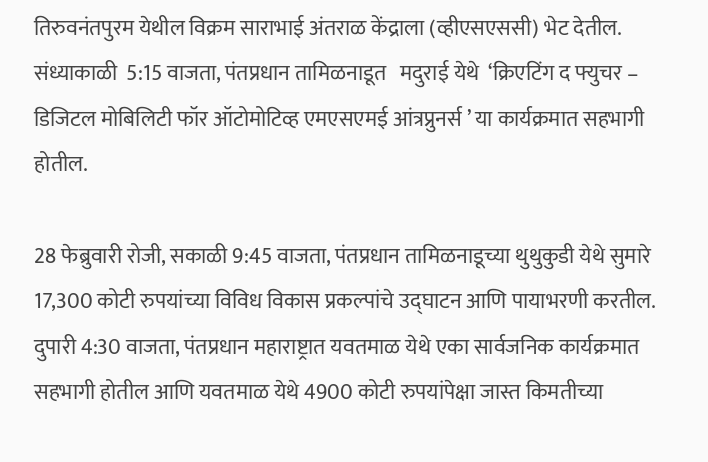तिरुवनंतपुरम येथील विक्रम साराभाई अंतराळ केंद्राला (व्हीएसएससी) भेट देतील. संध्याकाळी  5:15 वाजता, पंतप्रधान तामिळनाडूत   मदुराई येथे  ‘क्रिएटिंग द फ्युचर – डिजिटल मोबिलिटी फॉर ऑटोमोटिव्ह एमएसएमई आंत्रप्रुनर्स ’ या कार्यक्रमात सहभागी होतील.

28 फेब्रुवारी रोजी, सकाळी 9:45 वाजता, पंतप्रधान तामिळनाडूच्या थुथुकुडी येथे सुमारे 17,300 कोटी रुपयांच्या विविध विकास प्रकल्पांचे उद्घाटन आणि पायाभरणी करतील. दुपारी 4:30 वाजता, पंतप्रधान महाराष्ट्रात यवतमाळ येथे एका सार्वजनिक कार्यक्रमात सहभागी होतील आणि यवतमाळ येथे 4900 कोटी रुपयांपेक्षा जास्त किमतीच्या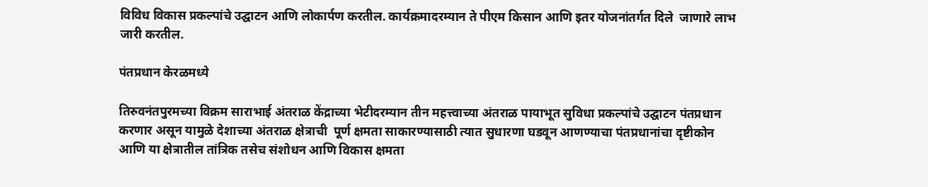विविध विकास प्रकल्पांचे उद्घाटन आणि लोकार्पण करतील. कार्यक्रमादरम्यान ते पीएम किसान आणि इतर योजनांतर्गत दिले  जाणारे लाभ  जारी करतील.

पंतप्रधान केरळमध्ये

तिरुवनंतपुरमच्या विक्रम साराभाई अंतराळ केंद्राच्या भेटीदरम्यान तीन महत्त्वाच्या अंतराळ पायाभूत सुविधा प्रकल्पांचे उद्घाटन पंतप्रधान करणार असून यामुळे देशाच्या अंतराळ क्षेत्राची  पूर्ण क्षमता साकारण्यासाठी त्यात सुधारणा घडवून आणण्याचा पंतप्रधानांचा दृष्टीकोन आणि या क्षेत्रातील तांत्रिक तसेच संशोधन आणि विकास क्षमता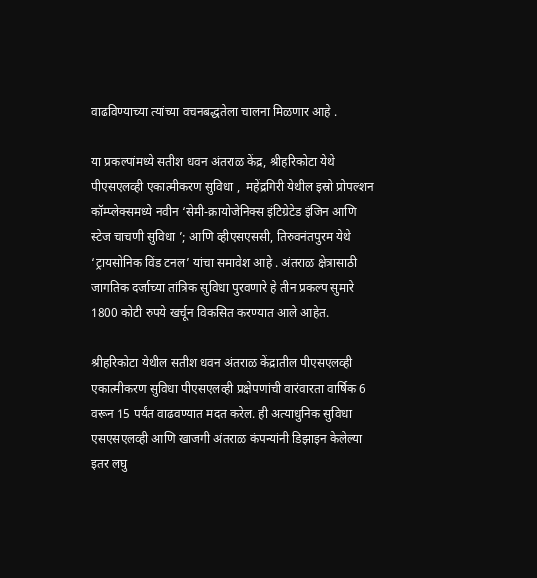वाढविण्याच्या त्यांच्या वचनबद्धतेला चालना मिळणार आहे .

या प्रकल्पांमध्ये सतीश धवन अंतराळ केंद्र, श्रीहरिकोटा येथे पीएसएलव्ही एकात्मीकरण सुविधा ,  महेंद्रगिरी येथील इस्रो प्रोपल्शन कॉम्प्लेक्समध्ये नवीन ‘सेमी-क्रायोजेनिक्स इंटिग्रेटेड इंजिन आणि स्टेज चाचणी सुविधा ’; आणि व्हीएसएससी, तिरुवनंतपुरम येथे ‘ट्रायसोनिक विंड टनल’ यांचा समावेश आहे . अंतराळ क्षेत्रासाठी जागतिक दर्जाच्या तांत्रिक सुविधा पुरवणारे हे तीन प्रकल्प सुमारे 1800 कोटी रुपये खर्चून विकसित करण्यात आले आहेत.

श्रीहरिकोटा येथील सतीश धवन अंतराळ केंद्रातील पीएसएलव्ही एकात्मीकरण सुविधा पीएसएलव्ही प्रक्षेपणांची वारंवारता वार्षिक 6 वरून 15 पर्यंत वाढवण्यात मदत करेल. ही अत्याधुनिक सुविधा एसएसएलव्ही आणि खाजगी अंतराळ कंपन्यांनी डिझाइन केलेल्या इतर लघु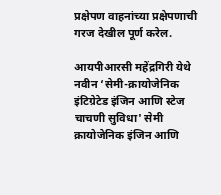प्रक्षेपण वाहनांच्या प्रक्षेपणाची गरज देखील पूर्ण करेल.

आयपीआरसी महेंद्रगिरी येथे नवीन ‘सेमी-क्रायोजेनिक इंटिग्रेटेड इंजिन आणि स्टेज चाचणी सुविधा' सेमी क्रायोजेनिक इंजिन आणि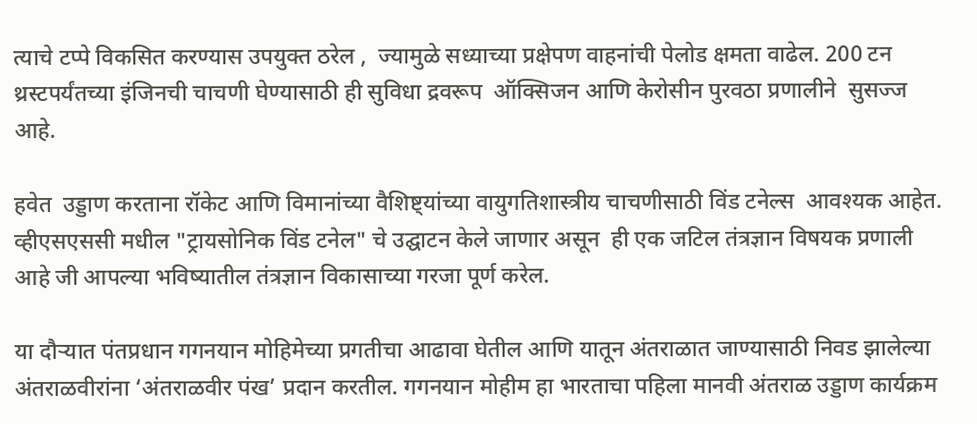त्याचे टप्पे विकसित करण्यास उपयुक्त ठरेल ,  ज्यामुळे सध्याच्या प्रक्षेपण वाहनांची पेलोड क्षमता वाढेल. 200 टन थ्रस्टपर्यंतच्या इंजिनची चाचणी घेण्यासाठी ही सुविधा द्रवरूप  ऑक्सिजन आणि केरोसीन पुरवठा प्रणालीने  सुसज्ज आहे.

हवेत  उड्डाण करताना रॉकेट आणि विमानांच्या वैशिष्ट्यांच्या वायुगतिशास्त्रीय चाचणीसाठी विंड टनेल्स  आवश्यक आहेत. व्हीएसएससी मधील "ट्रायसोनिक विंड टनेल" चे उद्घाटन केले जाणार असून  ही एक जटिल तंत्रज्ञान विषयक प्रणाली आहे जी आपल्या भविष्यातील तंत्रज्ञान विकासाच्या गरजा पूर्ण करेल.

या दौऱ्यात पंतप्रधान गगनयान मोहिमेच्या प्रगतीचा आढावा घेतील आणि यातून अंतराळात जाण्यासाठी निवड झालेल्या अंतराळवीरांना ‘अंतराळवीर पंख’ प्रदान करतील. गगनयान मोहीम हा भारताचा पहिला मानवी अंतराळ उड्डाण कार्यक्रम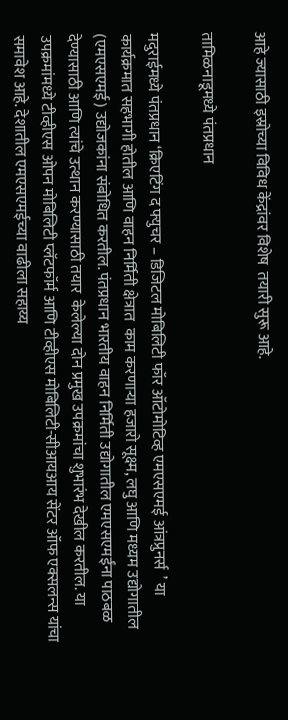आहे ज्यासाठी इस्रोच्या विविध केंद्रांवर विशेष  तयारी सुरू आहे.

तामिळनाडूमध्ये पंतप्रधान

मदुराईमध्ये पंतप्रधान ‘क्रिएटिंग द फ्युचर – डिजिटल मोबिलिटी फॉर ऑटोमोटिव्ह एमएसएमई आंत्रप्रुनर्स  ’ या कार्यक्रमात सहभागी होतील आणि वाहन निर्मिती क्षेत्रात  काम करणाऱ्या हजारो सूक्ष्म, लघु आणि मध्यम उद्योगातील (एमएसएमई) उद्योजकांना संबोधित करतील. पंतप्रधान भारतीय वाहन निर्मिती उद्योगातील एमएसएमईंना पाठबळ  देण्यासाठी आणि त्यांचे उत्थान करण्यासाठी तयार  केलेल्या दोन प्रमुख उपक्रमांचा शुभारंभ देखील करतील. या उपक्रमांमध्ये टीव्हीएस ओपन मोबिलिटी प्लॅटफॉर्म आणि टीव्हीएस मोबिलिटी-सीआयआय सेंटर ऑफ एक्सलन्स यांचा समावेश आहे. देशातील एमएसएमईच्या वाढीला सहाय्य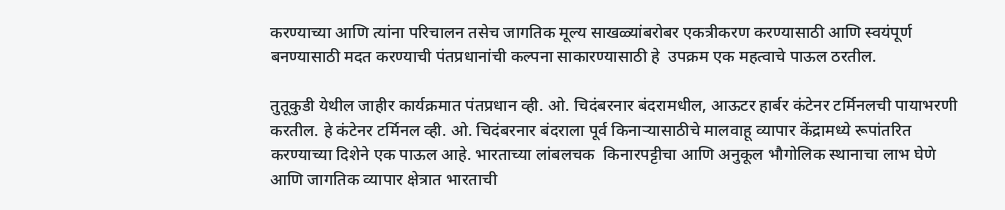करण्याच्या आणि त्यांना परिचालन तसेच जागतिक मूल्य साखळ्यांबरोबर एकत्रीकरण करण्यासाठी आणि स्वयंपूर्ण बनण्यासाठी मदत करण्याची पंतप्रधानांची कल्पना साकारण्यासाठी हे  उपक्रम एक महत्वाचे पाऊल ठरतील.

तुतूकुडी येथील जाहीर कार्यक्रमात पंतप्रधान व्ही. ओ. चिदंबरनार बंदरामधील, आऊटर हार्बर कंटेनर टर्मिनलची पायाभरणी करतील. हे कंटेनर टर्मिनल व्ही. ओ. चिदंबरनार बंदराला पूर्व किनाऱ्यासाठीचे मालवाहू व्यापार केंद्रामध्ये रूपांतरित करण्याच्या दिशेने एक पाऊल आहे. भारताच्या लांबलचक  किनारपट्टीचा आणि अनुकूल भौगोलिक स्थानाचा लाभ घेणे आणि जागतिक व्यापार क्षेत्रात भारताची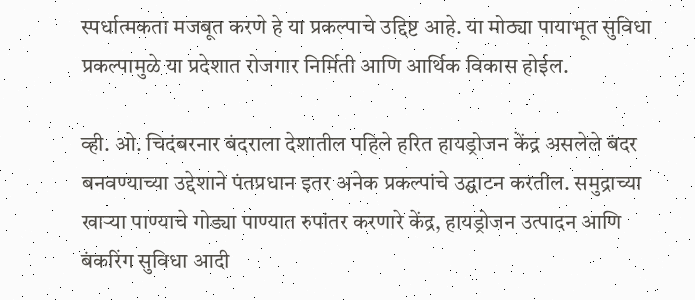स्पर्धात्मकता मजबूत करणे हे या प्रकल्पाचे उद्दिष्ट आहे. या मोठ्या पायाभूत सुविधा प्रकल्पामुळे या प्रदेशात रोजगार निर्मिती आणि आर्थिक विकास होईल.

व्ही. ओ. चिदंबरनार बंदराला देशातील पहिले हरित हायड्रोजन केंद्र असलेले बंदर बनवण्याच्या उद्देशाने पंतप्रधान इतर अनेक प्रकल्पांचे उद्घाटन करतील. समुद्राच्या खाऱ्या पाण्याचे गोड्या पाण्यात रुपांतर करणारे केंद्र, हायड्रोजन उत्पादन आणि बंकरिंग सुविधा आदी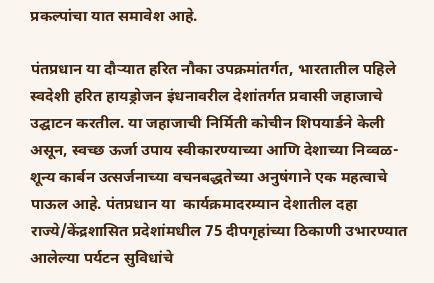प्रकल्पांचा यात समावेश आहे.

पंतप्रधान या दौऱ्यात हरित नौका उपक्रमांतर्गत, भारतातील पहिले स्वदेशी हरित हायड्रोजन इंधनावरील देशांतर्गत प्रवासी जहाजाचे उद्घाटन करतील. या जहाजाची निर्मिती कोचीन शिपयार्डने केली असून, स्वच्छ ऊर्जा उपाय स्वीकारण्याच्या आणि देशाच्या निव्वळ-शून्य कार्बन उत्सर्जनाच्या वचनबद्धतेच्या अनुषंगाने एक महत्वाचे पाऊल आहे. पंतप्रधान या  कार्यक्रमादरम्यान देशातील दहा राज्ये/केंद्रशासित प्रदेशांमधील 75 दीपगृहांच्या ठिकाणी उभारण्यात आलेल्या पर्यटन सुविधांचे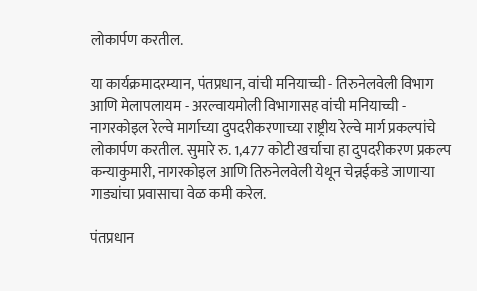लोकार्पण करतील.

या कार्यक्रमादरम्यान, पंतप्रधान, वांची मनियाच्ची - तिरुनेलवेली विभाग आणि मेलापलायम - अरल्वायमोली विभागासह वांची मनियाच्ची - नागरकोइल रेल्वे मार्गाच्या दुपदरीकरणाच्या राष्ट्रीय रेल्वे मार्ग प्रकल्पांचे लोकार्पण करतील. सुमारे रु. 1,477 कोटी खर्चाचा हा दुपदरीकरण प्रकल्प कन्याकुमारी, नागरकोइल आणि तिरुनेलवेली येथून चेन्नईकडे जाणाऱ्या गाड्यांचा प्रवासाचा वेळ कमी करेल.

पंतप्रधान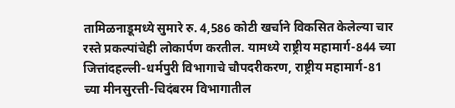तामिळनाडूमध्ये सुमारे रु. 4,586 कोटी खर्चाने विकसित केलेल्या चार रस्ते प्रकल्पांचेही लोकार्पण करतील. यामध्ये राष्ट्रीय महामार्ग-844 च्या जित्तांदहल्ली-धर्मपुरी विभागाचे चौपदरीकरण, राष्ट्रीय महामार्ग-81 च्या मीनसुरत्ती-चिदंबरम विभागातील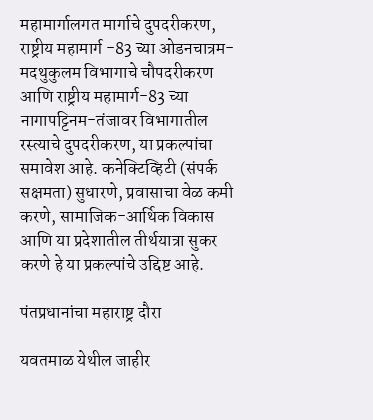महामार्गालगत मार्गाचे दुपदरीकरण, राष्ट्रीय महामार्ग -83 च्या ओडनचात्रम-मदथुकुलम विभागाचे चौपदरीकरण आणि राष्ट्रीय महामार्ग-83 च्या नागापट्टिनम-तंजावर विभागातील रस्त्याचे दुपदरीकरण, या प्रकल्पांचा समावेश आहे. कनेक्टिव्हिटी (संपर्क सक्षमता) सुधारणे, प्रवासाचा वेळ कमी करणे, सामाजिक-आर्थिक विकास आणि या प्रदेशातील तीर्थयात्रा सुकर करणे हे या प्रकल्पांचे उद्दिष्ट आहे.

पंतप्रधानांचा महाराष्ट्र दौरा

यवतमाळ येथील जाहीर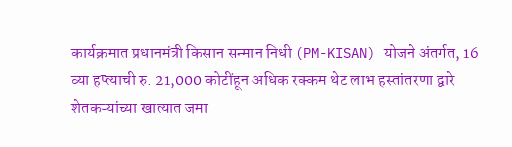कार्यक्रमात प्रधानमंत्री किसान सन्मान निधी (PM-KISAN) योजने अंतर्गत, 16 व्या हप्त्याची रु. 21,000 कोटींहून अधिक रक्कम थेट लाभ हस्तांतरणा द्वारे शेतकऱ्यांच्या खात्यात जमा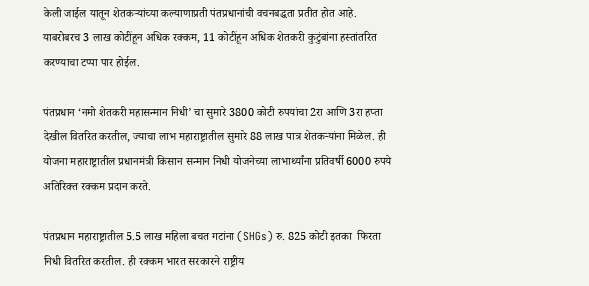केली जाईल यातून शेतकऱ्यांच्या कल्याणाप्रती पंतप्रधानांची वचनबद्धता प्रतीत होत आहे.  याबरोबरच 3 लाख कोटींहून अधिक रक्कम, 11 कोटींहून अधिक शेतकरी कुटुंबांना हस्तांतरित करण्याचा टप्पा पार होईल.

पंतप्रधान ‘नमो शेतकरी महासन्मान निधी’ चा सुमारे 3800 कोटी रुपयांचा 2रा आणि 3रा हप्ता देखील वितरित करतील, ज्याचा लाभ महाराष्ट्रातील सुमारे 88 लाख पात्र शेतकऱ्यांना मिळेल. ही योजना महाराष्ट्रातील प्रधानमंत्री किसान सन्मान निधी योजनेच्या लाभार्थ्यांना प्रतिवर्षी 6000 रुपये अतिरिक्त रक्कम प्रदान करते.

पंतप्रधान महाराष्ट्रातील 5.5 लाख महिला बचत गटांना (SHGs) रु. 825 कोटी इतका  फिरता निधी वितरित करतील. ही रक्कम भारत सरकारने राष्ट्रीय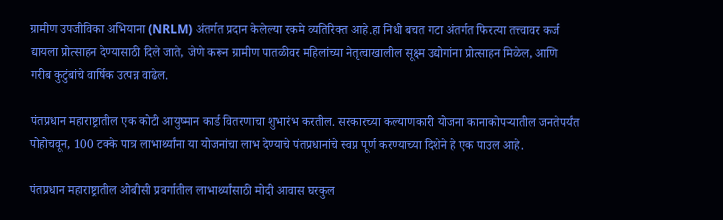ग्रामीण उपजीविका अभियाना (NRLM) अंतर्गत प्रदान केलेल्या रकमे व्यतिरिक्त आहे.हा निधी बचत गटा अंतर्गत फिरत्या तत्त्वावर कर्ज द्यायला प्रोत्साहन देण्यासाठी दिले जाते, जेणे करून ग्रामीण पातळीवर महिलांच्या नेतृत्वाखालील सूक्ष्म उद्योगांना प्रोत्साहन मिळेल, आणि गरीब कुटुंबांचे वार्षिक उत्पन्न वाढेल.

पंतप्रधान महाराष्ट्रातील एक कोटी आयुष्मान कार्ड वितरणाचा शुभारंभ करतील. सरकारच्या कल्याणकारी योजना कानाकोपऱ्यातील जनतेपर्यंत पोहोचवून, 100 टक्के पात्र लाभार्थ्यांना या योजनांचा लाभ देण्याचे पंतप्रधानांचे स्वप्न पूर्ण करण्याच्या दिशेने हे एक पाउल आहे.

पंतप्रधान महाराष्ट्रातील ओबीसी प्रवर्गातील लाभार्थ्यांसाठी मोदी आवास घरकुल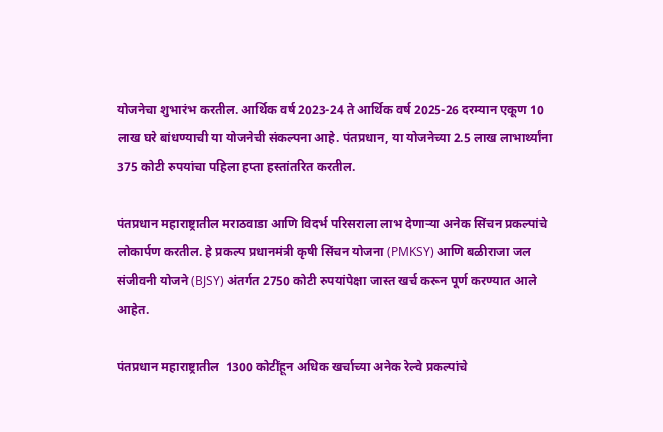योजनेचा शुभारंभ करतील. आर्थिक वर्ष 2023-24 ते आर्थिक वर्ष 2025-26 दरम्यान एकूण 10 लाख घरे बांधण्याची या योजनेची संकल्पना आहे. पंतप्रधान, या योजनेच्या 2.5 लाख लाभार्थ्यांना 375 कोटी रुपयांचा पहिला हप्ता हस्तांतरित करतील.

पंतप्रधान महाराष्ट्रातील मराठवाडा आणि विदर्भ परिसराला लाभ देणाऱ्या अनेक सिंचन प्रकल्पांचे लोकार्पण करतील. हे प्रकल्प प्रधानमंत्री कृषी सिंचन योजना (PMKSY) आणि बळीराजा जल संजीवनी योजने (BJSY) अंतर्गत 2750 कोटी रुपयांपेक्षा जास्त खर्च करून पूर्ण करण्यात आले आहेत.

पंतप्रधान महाराष्ट्रातील  1300 कोटींहून अधिक खर्चाच्या अनेक रेल्वे प्रकल्पांचे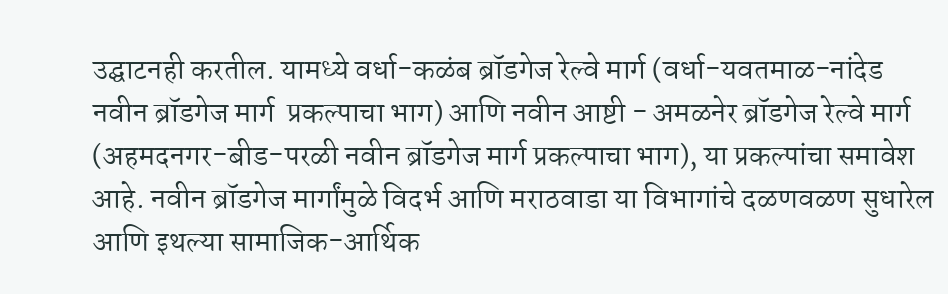उद्घाटनही करतील. यामध्ये वर्धा-कळंब ब्रॉडगेज रेल्वे मार्ग (वर्धा-यवतमाळ-नांदेड नवीन ब्रॉडगेज मार्ग  प्रकल्पाचा भाग) आणि नवीन आष्टी - अमळनेर ब्रॉडगेज रेल्वे मार्ग (अहमदनगर-बीड-परळी नवीन ब्रॉडगेज मार्ग प्रकल्पाचा भाग), या प्रकल्पांचा समावेश आहे. नवीन ब्रॉडगेज मार्गांमुळे विदर्भ आणि मराठवाडा या विभागांचे दळणवळण सुधारेल आणि इथल्या सामाजिक-आर्थिक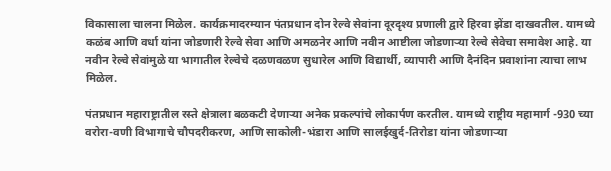विकासाला चालना मिळेल. कार्यक्रमादरम्यान पंतप्रधान दोन रेल्वे सेवांना दूरदृश्य प्रणाली द्वारे हिरवा झेंडा दाखवतील. यामध्ये कळंब आणि वर्धा यांना जोडणारी रेल्वे सेवा आणि अमळनेर आणि नवीन आष्टीला जोडणाऱ्या रेल्वे सेवेचा समावेश आहे. या नवीन रेल्वे सेवांमुळे या भागातील रेल्वेचे दळणवळण सुधारेल आणि विद्यार्थी, व्यापारी आणि दैनंदिन प्रवाशांना त्याचा लाभ मिळेल.

पंतप्रधान महाराष्ट्रातील रस्ते क्षेत्राला बळकटी देणाऱ्या अनेक प्रकल्पांचे लोकार्पण करतील. यामध्ये राष्ट्रीय महामार्ग -930 च्या वरोरा-वणी विभागाचे चौपदरीकरण, आणि साकोली-भंडारा आणि सालईखुर्द-तिरोडा यांना जोडणाऱ्या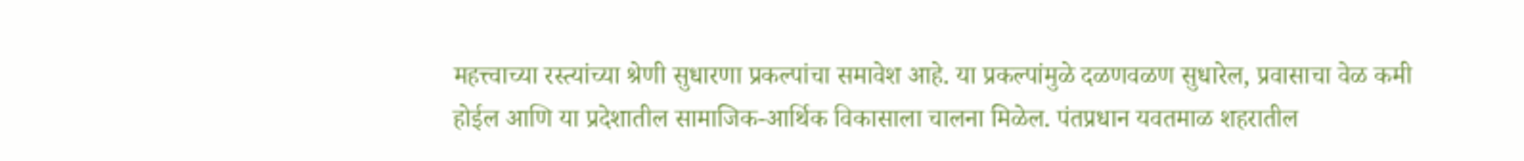महत्त्वाच्या रस्त्यांच्या श्रेणी सुधारणा प्रकल्पांचा समावेश आहे. या प्रकल्पांमुळे दळणवळण सुधारेल, प्रवासाचा वेळ कमी होईल आणि या प्रदेशातील सामाजिक-आर्थिक विकासाला चालना मिळेल. पंतप्रधान यवतमाळ शहरातील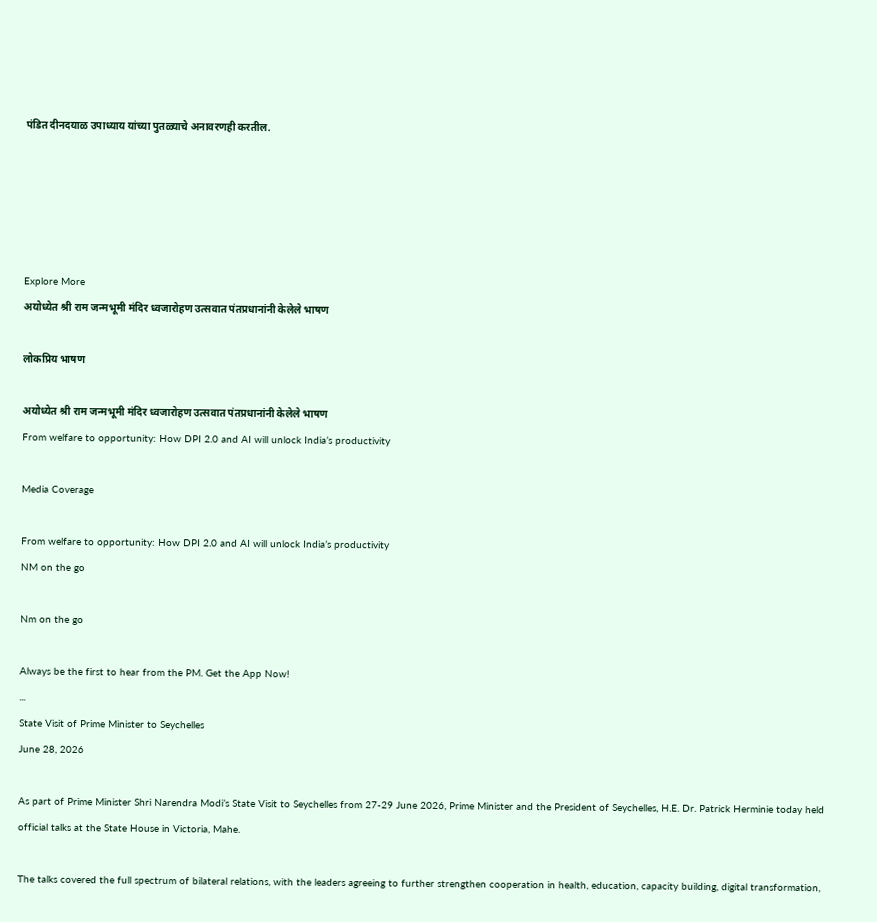पंडित दीनदयाळ उपाध्याय यांच्या पुतळ्याचे अनावरणही करतील.





Explore More
अयोध्येत श्री राम जन्मभूमी मंदिर ध्वजारोहण उत्सवात पंतप्रधानांनी केलेले भाषण

लोकप्रिय भाषण

अयोध्येत श्री राम जन्मभूमी मंदिर ध्वजारोहण उत्सवात पंतप्रधानांनी केलेले भाषण
From welfare to opportunity: How DPI 2.0 and AI will unlock India’s productivity

Media Coverage

From welfare to opportunity: How DPI 2.0 and AI will unlock India’s productivity
NM on the go

Nm on the go

Always be the first to hear from the PM. Get the App Now!
...
State Visit of Prime Minister to Seychelles
June 28, 2026

As part of Prime Minister Shri Narendra Modi’s State Visit to Seychelles from 27-29 June 2026, Prime Minister and the President of Seychelles, H.E. Dr. Patrick Herminie today held official talks at the State House in Victoria, Mahe.

The talks covered the full spectrum of bilateral relations, with the leaders agreeing to further strengthen cooperation in health, education, capacity building, digital transformation,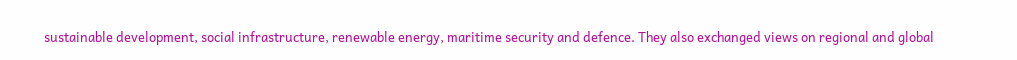sustainable development, social infrastructure, renewable energy, maritime security and defence. They also exchanged views on regional and global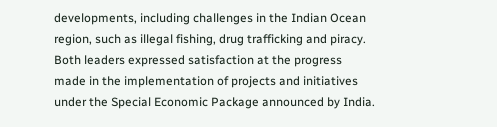developments, including challenges in the Indian Ocean region, such as illegal fishing, drug trafficking and piracy. Both leaders expressed satisfaction at the progress made in the implementation of projects and initiatives under the Special Economic Package announced by India.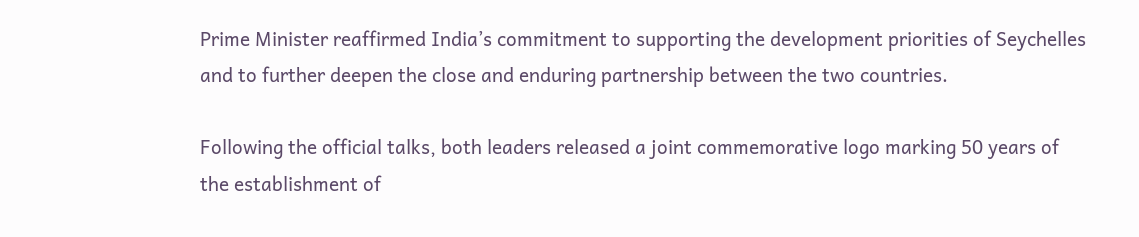Prime Minister reaffirmed India’s commitment to supporting the development priorities of Seychelles and to further deepen the close and enduring partnership between the two countries.

Following the official talks, both leaders released a joint commemorative logo marking 50 years of the establishment of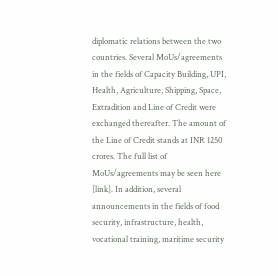diplomatic relations between the two countries. Several MoUs/agreements in the fields of Capacity Building, UPI, Health, Agriculture, Shipping, Space, Extradition and Line of Credit were exchanged thereafter. The amount of the Line of Credit stands at INR 1250 crores. The full list of MoUs/agreements may be seen here [link]. In addition, several announcements in the fields of food security, infrastructure, health, vocational training, maritime security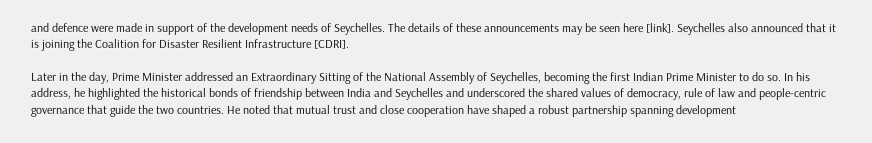and defence were made in support of the development needs of Seychelles. The details of these announcements may be seen here [link]. Seychelles also announced that it is joining the Coalition for Disaster Resilient Infrastructure [CDRI].

Later in the day, Prime Minister addressed an Extraordinary Sitting of the National Assembly of Seychelles, becoming the first Indian Prime Minister to do so. In his address, he highlighted the historical bonds of friendship between India and Seychelles and underscored the shared values of democracy, rule of law and people-centric governance that guide the two countries. He noted that mutual trust and close cooperation have shaped a robust partnership spanning development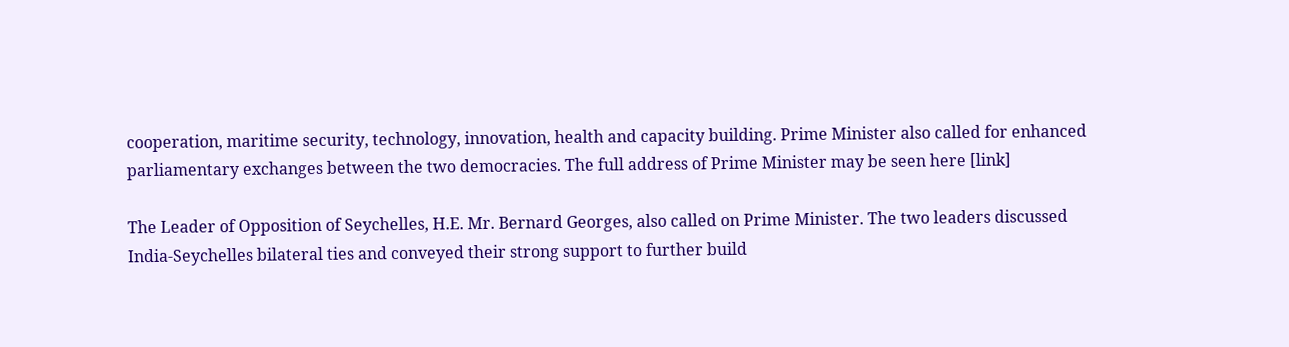cooperation, maritime security, technology, innovation, health and capacity building. Prime Minister also called for enhanced parliamentary exchanges between the two democracies. The full address of Prime Minister may be seen here [link]

The Leader of Opposition of Seychelles, H.E. Mr. Bernard Georges, also called on Prime Minister. The two leaders discussed India-Seychelles bilateral ties and conveyed their strong support to further build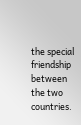the special friendship between the two countries.